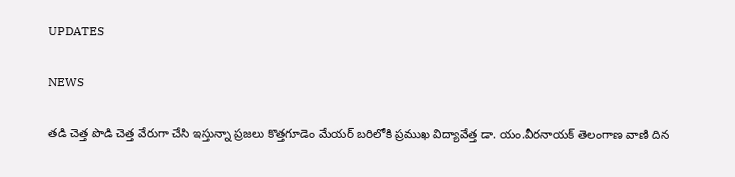UPDATES

NEWS

తడి చెత్త పొడి చెత్త వేరుగా చేసి ఇస్తున్నా ప్రజలు కొత్తగూడెం మేయర్ బరిలోకి ప్రముఖ విద్యావేత్త డా. యం.వీరనాయక్ తెలంగాణ వాణి దిన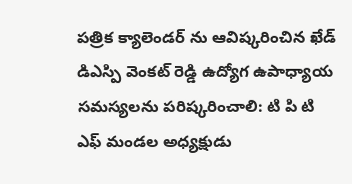పత్రిక క్యాలెండర్ ను ఆవిష్కరించిన ఖేడ్ డిఎస్పి వెంకట్ రెడ్డి ఉద్యోగ ఉపాధ్యాయ సమస్యలను పరిష్కరించాలి: టి పి టి ఎఫ్ మండల అధ్యక్షుడు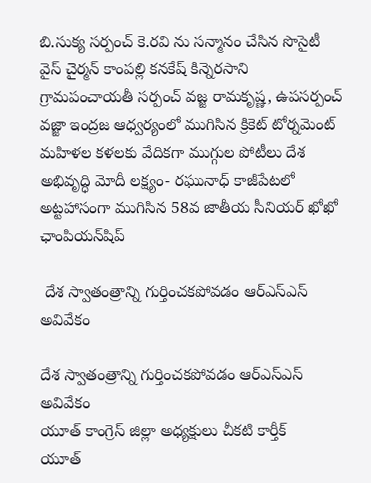బి.సుక్య సర్పంచ్ కె.రవి ను సన్మానం చేసిన సొసైటీ వైస్ చైర్మన్ కాంపల్లి కనకేష్‌ కిన్నెరసాని గ్రామపంచాయతీ సర్పంచ్ వజ్జ రామకృష్ణ, ఉపసర్పంచ్ వజ్జా ఇంద్రజ ఆధ్వర్యంలో ముగిసిన క్రికెట్ టోర్నమెంట్ మహిళల కళలకు వేదికగా ముగ్గుల పోటీలు దేశ అభివృద్ధి మోదీ లక్ష్యం- రఘునాధ్ కాజీపేటలో అట్టహాసంగా ముగిసిన 58వ జాతీయ సీనియర్ ఖోఖో ఛాంపియన్‌షిప్

 దేశ స్వాతంత్రాన్ని గుర్తించకపోవడం ఆర్ఎస్ఎస్ అవివేకం

దేశ స్వాతంత్రాన్ని గుర్తించకపోవడం ఆర్ఎస్ఎస్ అవివేకం
యూత్ కాంగ్రెస్ జిల్లా అధ్యక్షులు చీకటి కార్తీక్
యూత్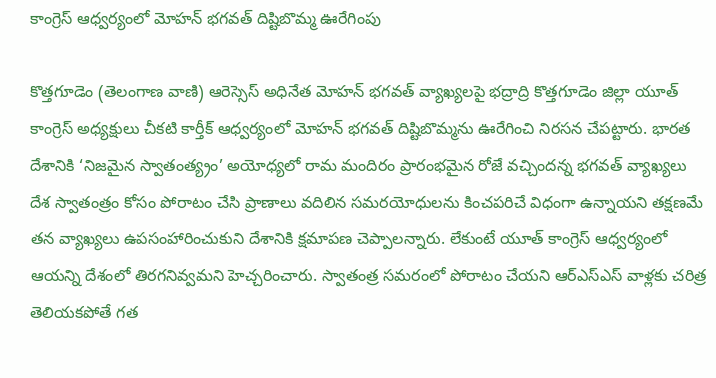కాంగ్రెస్ ఆధ్వర్యంలో మోహన్‌ భగవత్‌ దిష్టిబొమ్మ ఊరేగింపు

కొత్తగూడెం (తెలంగాణ వాణి) ఆరెస్సెస్‌ అధినేత మోహన్‌ భగవత్‌ వ్యాఖ్యలపై భద్రాద్రి కొత్తగూడెం జిల్లా యూత్ కాంగ్రెస్‌ అధ్యక్షులు చీకటి కార్తీక్ ఆధ్వర్యంలో మోహన్‌ భగవత్‌ దిష్టిబొమ్మను ఊరేగించి నిరసన చేపట్టారు. భారత దేశానికి ‘నిజమైన స్వాతంత్య్రం’ అయోధ్యలో రామ మందిరం ప్రారంభమైన రోజే వచ్చిందన్న భగవత్‌ వ్యాఖ్యలు దేశ స్వాతంత్రం కోసం పోరాటం చేసి ప్రాణాలు వదిలిన సమరయోధులను కించపరిచే విధంగా ఉన్నాయని తక్షణమే తన వ్యాఖ్యలు ఉపసంహారించుకుని దేశానికి క్షమాపణ చెప్పాలన్నారు. లేకుంటే యూత్ కాంగ్రెస్ ఆధ్వర్యంలో ఆయన్ని దేశంలో తిరగనివ్వమని హెచ్చరించారు. స్వాతంత్ర సమరంలో పోరాటం చేయని ఆర్ఎస్ఎస్ వాళ్లకు చరిత్ర తెలియకపోతే గత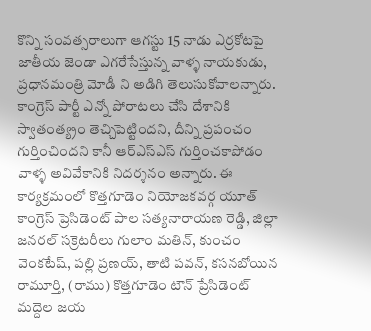కొన్ని సంవత్సరాలుగా ఆగస్టు 15 నాడు ఎర్రకోటపై జాతీయ జెండా ఎగరేసేస్తున్న వాళ్ళ నాయకుడు, ప్రధానమంత్రి మోడీ ని అడిగి తెలుసుకోవాలన్నారు. కాంగ్రెస్ పార్టీ ఎన్నో పోరాటలు చేసి దేశానికి స్వాతంత్య్రం తెచ్చిపెట్టిందని, దీన్ని ప్రపంచం గుర్తించిందని కానీ ఆర్ఎస్ఎస్ గుర్తించకాపోడం వాళ్ళ అవివేకానికి నిదర్శనం అన్నారు. ఈ కార్యక్రమంలో కొత్తగూడెం నియోజకవర్గ యూత్ కాంగ్రెస్ ప్రెసిడెంట్ పాల సత్యనారాయణ రెడ్డి, జిల్లా జనరల్ సక్రెటరీలు గులాం మతిన్, కుంచం వెంకటేష్, పల్లి ప్రణయ్, తాటి పవన్, కసనబోయిన రామూర్తి, (రాము) కొత్తగూడెం టౌన్ ప్రేసిడెంట్ మద్దెల జయ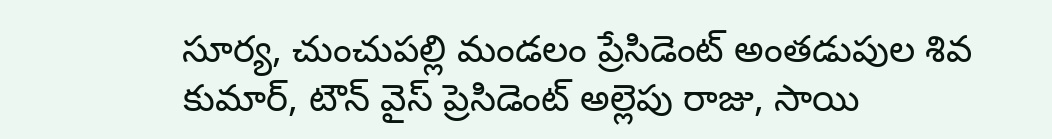సూర్య, చుంచుపల్లి మండలం ప్రేసిడెంట్ అంతడుపుల శివ కుమార్, టౌన్ వైస్ ప్రెసిడెంట్ అల్లెపు రాజు, సాయి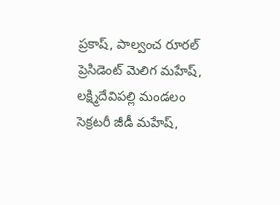ప్రకాష్, పాల్వంచ రూరల్ ప్రెసిడెంట్ మెలిగ మహేష్, లక్ష్మిదేవిపల్లి మండలం సెక్రటరీ జీడీ మహేష్,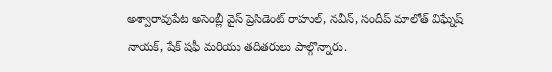అశ్వారావుపేట అసెంబ్లీ వైస్ ప్రెసిడెంట్ రాహుల్, నవీన్, సందీప్ మాలోత్ విఘ్నేష్ నాయక్, షేక్ షఫీ మరియు తదితరులు పాల్గొన్నారు.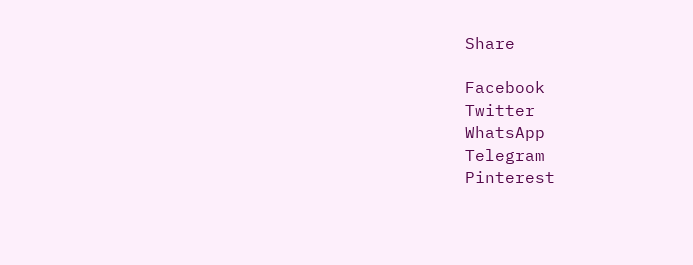Share

Facebook
Twitter
WhatsApp
Telegram
Pinterest